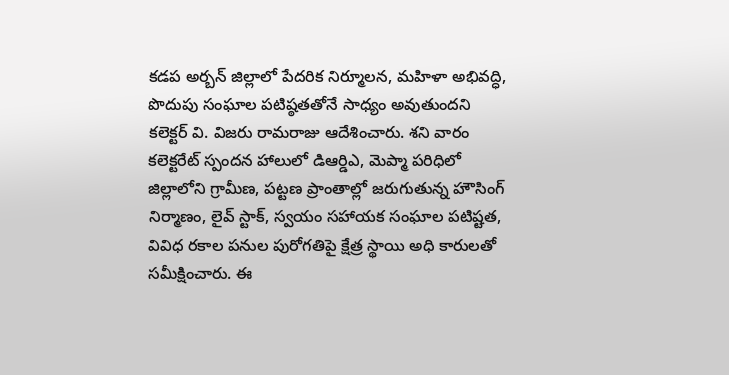కడప అర్బన్ జిల్లాలో పేదరిక నిర్మూలన, మహిళా అభివద్ధి, పొదుపు సంఘాల పటిష్ఠతతోనే సాధ్యం అవుతుందని కలెక్టర్ వి. విజరు రామరాజు ఆదేశించారు. శని వారం కలెక్టరేట్ స్పందన హాలులో డిఆర్డిఎ, మెప్మా పరిధిలో జిల్లాలోని గ్రామీణ, పట్టణ ప్రాంతాల్లో జరుగుతున్న హౌసింగ్ నిర్మాణం, లైవ్ స్టాక్, స్వయం సహాయక సంఘాల పటిష్టత, వివిధ రకాల పనుల పురోగతిపై క్షేత్ర స్థాయి అధి కారులతో సమీక్షించారు. ఈ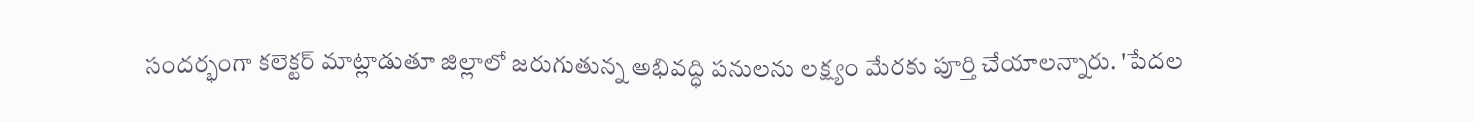సందర్భంగా కలెక్టర్ మాట్లాడుతూ జిల్లాలో జరుగుతున్న అభివద్ధి పనులను లక్ష్యం మేరకు పూర్తి చేయాలన్నారు. 'పేదల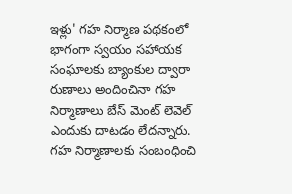ఇళ్లు' గహ నిర్మాణ పథకంలో భాగంగా స్వయం సహాయక సంఘాలకు బ్యాంకుల ద్వారా రుణాలు అందించినా గహ నిర్మాణాలు బేస్ మెంట్ లెవెల్ ఎందుకు దాటడం లేదన్నారు. గహ నిర్మాణాలకు సంబంధించి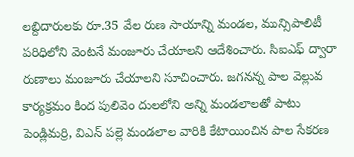లబ్దిదారులకు రూ.35 వేల రుణ సాయాన్ని మండల, మున్సిపాలిటీ పరిధిలోని వెంటనే మంజూరు చేయాలని ఆదేశించారు. సిఐఎఫ్ ద్వారా రుణాలు మంజూరు చేయాలని సూచించారు. జగనన్న పాల వెల్లువ కార్యక్రమం కింద పులివెం దులలోని అన్ని మండలాలతో పాటు పెండ్లిమర్రి, విఎన్ పల్లె మండలాల వారికి కేటాయించిన పాల సేకరణ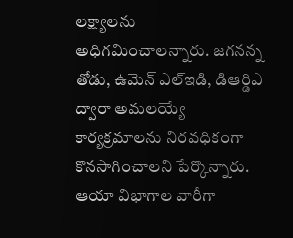లక్ష్యాలను అధిగమించాలన్నారు. జగనన్న తోడు, ఉమెన్ ఎల్ఇడి, డిఆర్డిఎ ద్వారా అమలయ్యే కార్యక్రమాలను నిరవధికంగా కొనసాగించాలని పేర్కొన్నారు. ఆయా విభాగాల వారీగా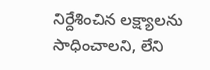నిర్దేశించిన లక్ష్యాలను సాధించాలని, లేని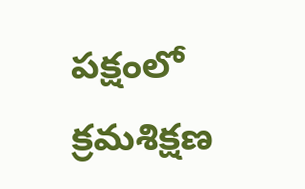పక్షంలో క్రమశిక్షణ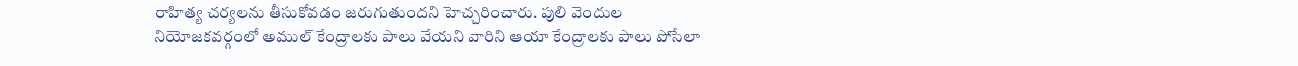రాహిత్య చర్యలను తీసుకోవడం జరుగుతుందని హెచ్చరించారు. పులి వెందుల నియోజకవర్గంలో అముల్ కేంద్రాలకు పాలు వేయని వారిని ఆయా కేంద్రాలకు పాలు పోసేలా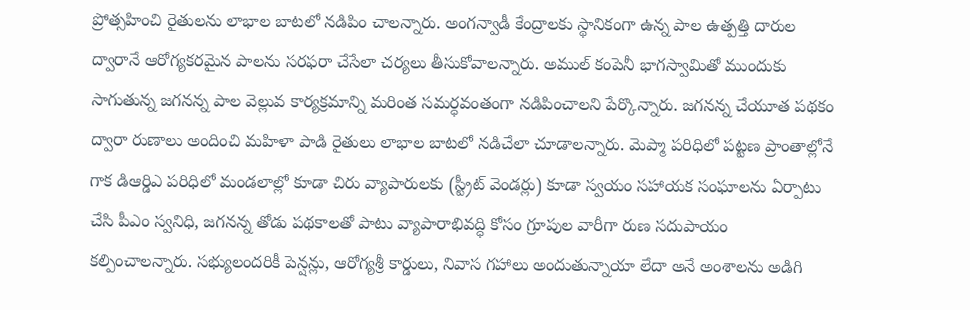ప్రోత్సహించి రైతులను లాభాల బాటలో నడిపిం చాలన్నారు. అంగన్వాడీ కేంద్రాలకు స్థానికంగా ఉన్న పాల ఉత్పత్తి దారుల ద్వారానే ఆరోగ్యకరమైన పాలను సరఫరా చేసేలా చర్యలు తీసుకోవాలన్నారు. అముల్ కంపెనీ భాగస్వామితో ముందుకు సాగుతున్న జగనన్న పాల వెల్లువ కార్యక్రమాన్ని మరింత సమర్ధవంతంగా నడిపించాలని పేర్కొన్నారు. జగనన్న చేయూత పథకం ద్వారా రుణాలు అందించి మహిళా పాడి రైతులు లాభాల బాటలో నడిచేలా చూడాలన్నారు. మెప్మా పరిధిలో పట్టణ ప్రాంతాల్లోనే గాక డిఆర్డిఎ పరిధిలో మండలాల్లో కూడా చిరు వ్యాపారులకు (స్ట్రీట్ వెండర్లు) కూడా స్వయం సహాయక సంఘాలను ఏర్పాటు చేసి పీఎం స్వనిధి, జగనన్న తోడు పథకాలతో పాటు వ్యాపారాభివద్ధి కోసం గ్రూపుల వారీగా రుణ సదుపాయం కల్పించాలన్నారు. సభ్యులందరికీ పెన్షన్లు, ఆరోగ్యశ్రీ కార్డులు, నివాస గహాలు అందుతున్నాయా లేదా అనే అంశాలను అడిగి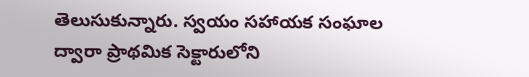తెలుసుకున్నారు. స్వయం సహాయక సంఘాల ద్వారా ప్రాథమిక సెక్టారులోని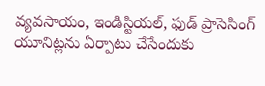వ్యవసాయం, ఇండిస్టియల్, ఫుడ్ ప్రాసెసింగ్ యూనిట్లను ఏర్పాటు చేసేందుకు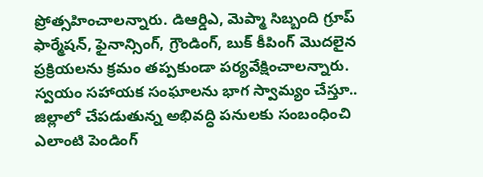ప్రోత్సహించాలన్నారు. డిఆర్డిఎ, మెప్మా సిబ్బంది గ్రూప్ ఫార్మేషన్, ఫైనాన్సింగ్, గ్రౌండింగ్, బుక్ కీపింగ్ మొదలైన ప్రక్రియలను క్రమం తప్పకుండా పర్యవేక్షించాలన్నారు. స్వయం సహాయక సంఘాలను భాగ స్వామ్యం చేస్తూ.. జిల్లాలో చేపడుతున్న అభివద్ధి పనులకు సంబంధించి ఎలాంటి పెండింగ్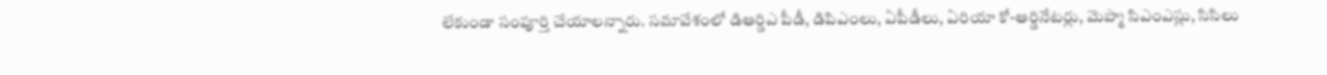లేకుండా సంపూర్తి చేయాలన్నారు. సమావేశంలో డిఆర్డిఎ పీడీ, డిపిఎంలు, ఏపీడీలు, ఏరియా కో-ఆర్డినేటర్లు, మెప్మా సిఎంఎస్లు, సిసిలు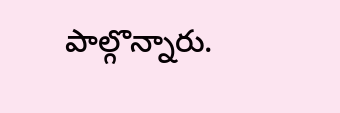పాల్గొన్నారు.